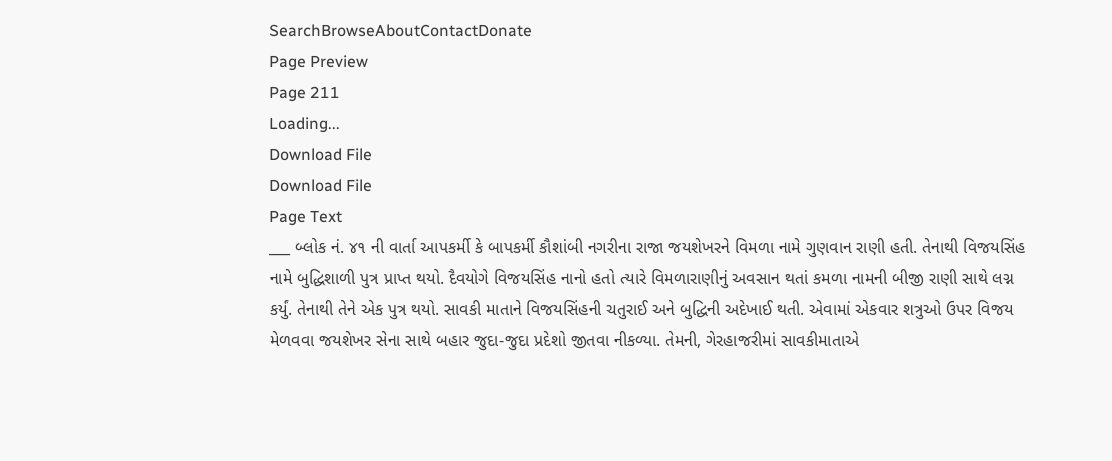SearchBrowseAboutContactDonate
Page Preview
Page 211
Loading...
Download File
Download File
Page Text
___ બ્લોક નં. ૪૧ ની વાર્તા આપકર્મી કે બાપકર્મી કૌશાંબી નગરીના રાજા જયશેખરને વિમળા નામે ગુણવાન રાણી હતી. તેનાથી વિજયસિંહ નામે બુદ્ધિશાળી પુત્ર પ્રાપ્ત થયો. દૈવયોગે વિજયસિંહ નાનો હતો ત્યારે વિમળારાણીનું અવસાન થતાં કમળા નામની બીજી રાણી સાથે લગ્ન કર્યું. તેનાથી તેને એક પુત્ર થયો. સાવકી માતાને વિજયસિંહની ચતુરાઈ અને બુદ્ધિની અદેખાઈ થતી. એવામાં એકવાર શત્રુઓ ઉપર વિજય મેળવવા જયશેખર સેના સાથે બહાર જુદા-જુદા પ્રદેશો જીતવા નીકળ્યા. તેમની, ગેરહાજરીમાં સાવકીમાતાએ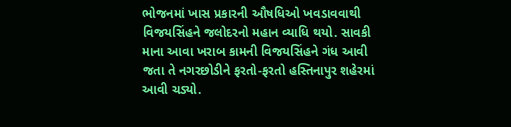ભોજનમાં ખાસ પ્રકારની ઔષધિઓ ખવડાવવાથી વિજયસિંહને જલોદરનો મહાન વ્યાધિ થયો. સાવકી માના આવા ખરાબ કામની વિજયસિંહને ગંધ આવી જતા તે નગરછોડીને ફરતો-ફરતો હસ્તિનાપુર શહેરમાં આવી ચડ્યો.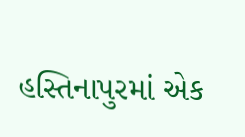હસ્તિનાપુરમાં એક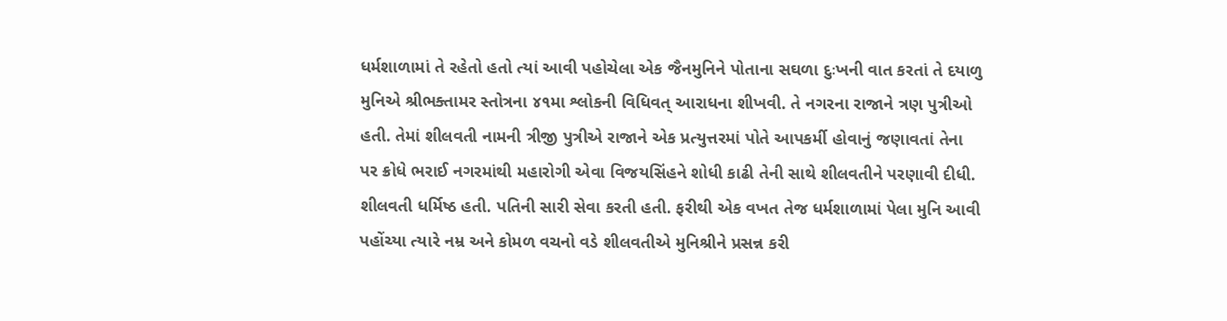ધર્મશાળામાં તે રહેતો હતો ત્યાં આવી પહોચેલા એક જૈનમુનિને પોતાના સઘળા દુઃખની વાત કરતાં તે દયાળુ મુનિએ શ્રીભક્તામર સ્તોત્રના ૪૧મા શ્લોકની વિધિવત્ આરાધના શીખવી. તે નગરના રાજાને ત્રણ પુત્રીઓ હતી. તેમાં શીલવતી નામની ત્રીજી પુત્રીએ રાજાને એક પ્રત્યુત્તરમાં પોતે આપકર્મી હોવાનું જણાવતાં તેના પર ક્રોધે ભરાઈ નગરમાંથી મહારોગી એવા વિજયસિંહને શોધી કાઢી તેની સાથે શીલવતીને પરણાવી દીધી. શીલવતી ધર્મિષ્ઠ હતી. પતિની સારી સેવા કરતી હતી. ફરીથી એક વખત તેજ ધર્મશાળામાં પેલા મુનિ આવી પહોંચ્યા ત્યારે નમ્ર અને કોમળ વચનો વડે શીલવતીએ મુનિશ્રીને પ્રસન્ન કરી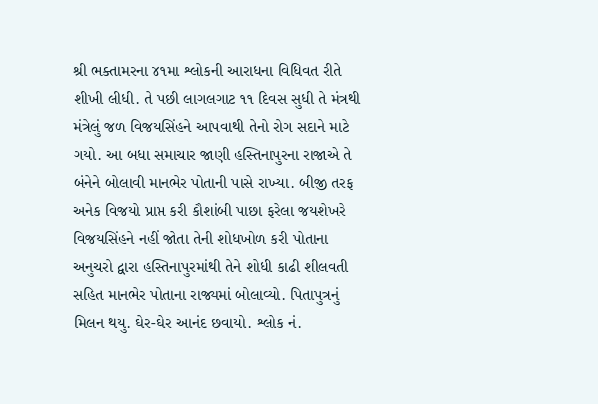શ્રી ભક્તામરના ૪૧મા શ્લોકની આરાધના વિધિવત રીતે શીખી લીધી. તે પછી લાગલગાટ ૧૧ દિવસ સુધી તે મંત્રથી મંત્રેલું જળ વિજયસિંહને આપવાથી તેનો રોગ સદાને માટે ગયો. આ બધા સમાચાર જાણી હસ્તિનાપુરના રાજાએ તે બંનેને બોલાવી માનભેર પોતાની પાસે રાખ્યા. બીજી તરફ અનેક વિજયો પ્રાપ્ત કરી કૌશાંબી પાછા ફરેલા જયશેખરે વિજયસિંહને નહીં જોતા તેની શોધખોળ કરી પોતાના અનુચરો દ્વારા હસ્તિનાપુરમાંથી તેને શોધી કાઢી શીલવતી સહિત માનભેર પોતાના રાજ્યમાં બોલાવ્યો. પિતાપુત્રનું મિલન થયુ. ઘેર-ઘેર આનંદ છવાયો. શ્લોક નં.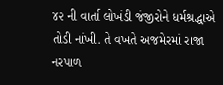૪૨ ની વાર્તા લોખંડી જંજીરોને ધર્મશ્રદ્ધાએ તોડી નાંખી. તે વખતે અજમેરમાં રાજા નરપાળ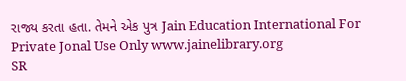રાજ્ય કરતા હતા. તેમને એક પુત્ર Jain Education International For Private Jonal Use Only www.jainelibrary.org
SR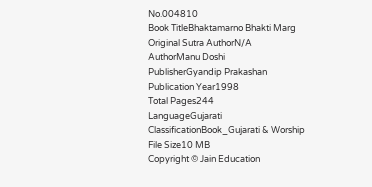No.004810
Book TitleBhaktamarno Bhakti Marg
Original Sutra AuthorN/A
AuthorManu Doshi
PublisherGyandip Prakashan
Publication Year1998
Total Pages244
LanguageGujarati
ClassificationBook_Gujarati & Worship
File Size10 MB
Copyright © Jain Education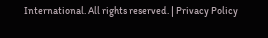International. All rights reserved. | Privacy Policy